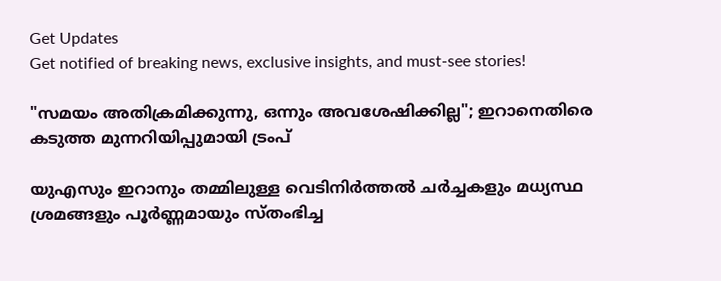Get Updates
Get notified of breaking news, exclusive insights, and must-see stories!

"സമയം അതിക്രമിക്കുന്നു, ഒന്നും അവശേഷിക്കില്ല"; ഇറാനെതിരെ കടുത്ത മുന്നറിയിപ്പുമായി ട്രംപ്

യുഎസും ഇറാനും തമ്മിലുള്ള വെടിനിർത്തൽ ചർച്ചകളും മധ്യസ്ഥ ശ്രമങ്ങളും പൂർണ്ണമായും സ്തംഭിച്ച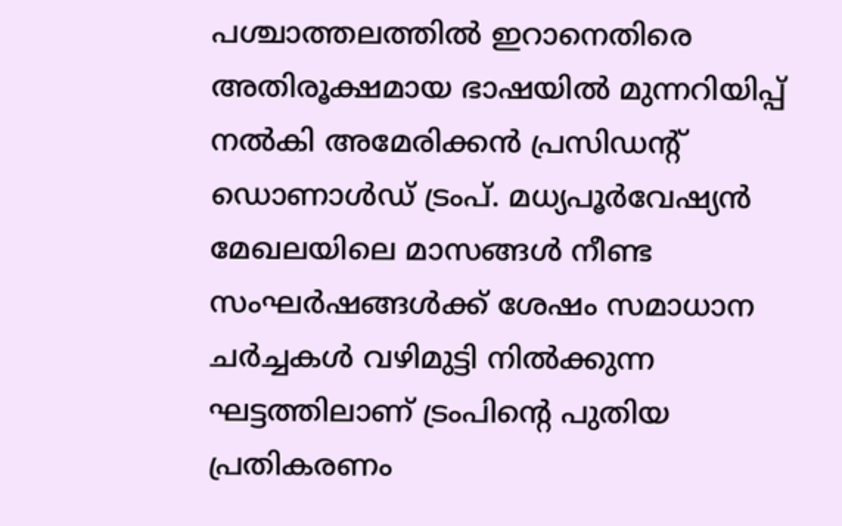പശ്ചാത്തലത്തിൽ ഇറാനെതിരെ അതിരൂക്ഷമായ ഭാഷയിൽ മുന്നറിയിപ്പ് നൽകി അമേരിക്കൻ പ്രസിഡന്റ് ഡൊണാൾഡ് ട്രംപ്. മധ്യപൂർവേഷ്യൻ മേഖലയിലെ മാസങ്ങൾ നീണ്ട സംഘർഷങ്ങൾക്ക് ശേഷം സമാധാന ചർച്ചകൾ വഴിമുട്ടി നിൽക്കുന്ന ഘട്ടത്തിലാണ് ട്രംപിന്റെ പുതിയ പ്രതികരണം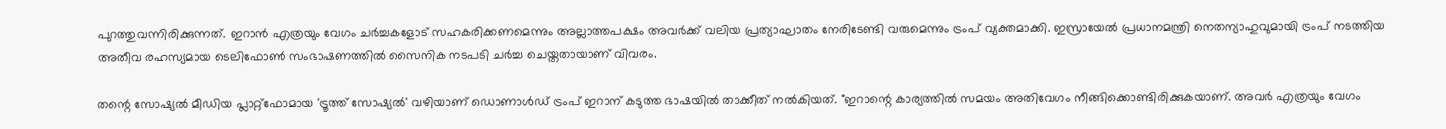പുറത്തുവന്നിരിക്കുന്നത്. ഇറാൻ എത്രയും വേഗം ചർച്ചകളോട് സഹകരിക്കണമെന്നും അല്ലാത്തപക്ഷം അവർക്ക് വലിയ പ്രത്യാഘാതം നേരിടേണ്ടി വരുമെന്നും ട്രംപ് വ്യക്തമാക്കി. ഇസ്രായേൽ പ്രധാനമന്ത്രി നെതന്യാഹുവുമായി ട്രംപ് നടത്തിയ അതീവ രഹസ്യമായ ടെലിഫോൺ സംഭാഷണത്തിൽ സൈനിക നടപടി ചർച്ച ചെയ്തതായാണ് വിവരം.

തന്റെ സോഷ്യൽ മീഡിയ പ്ലാറ്റ്‌ഫോമായ 'ട്രൂത്ത് സോഷ്യൽ' വഴിയാണ് ഡൊണാൾഡ് ട്രംപ് ഇറാന് കടുത്ത ഭാഷയിൽ താക്കീത് നൽകിയത്. "ഇറാന്റെ കാര്യത്തിൽ സമയം അതിവേഗം നീങ്ങിക്കൊണ്ടിരിക്കുകയാണ്. അവർ എത്രയും വേഗം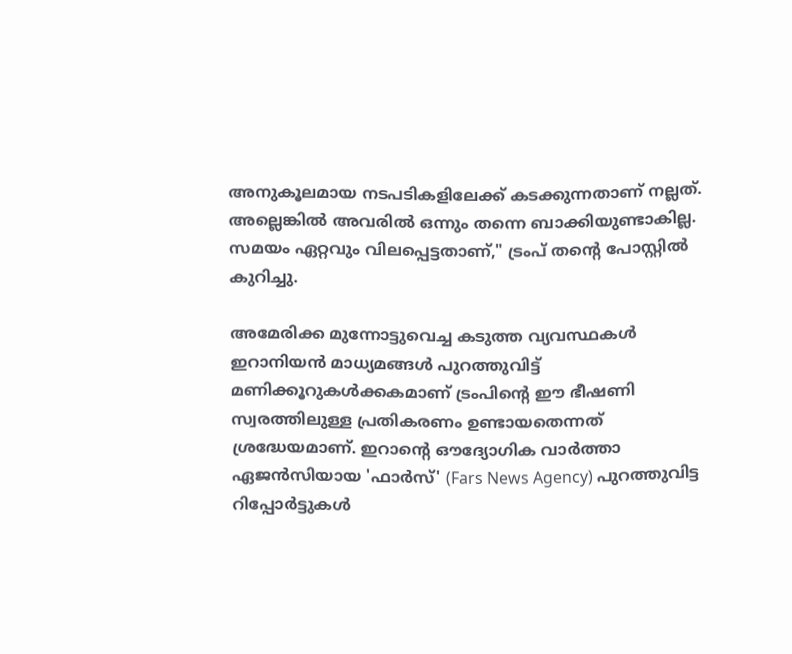അനുകൂലമായ നടപടികളിലേക്ക് കടക്കുന്നതാണ് നല്ലത്. അല്ലെങ്കിൽ അവരിൽ ഒന്നും തന്നെ ബാക്കിയുണ്ടാകില്ല. സമയം ഏറ്റവും വിലപ്പെട്ടതാണ്," ട്രംപ് തന്റെ പോസ്റ്റിൽ കുറിച്ചു.

അമേരിക്ക മുന്നോട്ടുവെച്ച കടുത്ത വ്യവസ്ഥകൾ ഇറാനിയൻ മാധ്യമങ്ങൾ പുറത്തുവിട്ട് മണിക്കൂറുകൾക്കകമാണ് ട്രംപിന്റെ ഈ ഭീഷണി സ്വരത്തിലുള്ള പ്രതികരണം ഉണ്ടായതെന്നത് ശ്രദ്ധേയമാണ്. ഇറാന്റെ ഔദ്യോഗിക വാർത്താ ഏജൻസിയായ 'ഫാർസ്' (Fars News Agency) പുറത്തുവിട്ട റിപ്പോർട്ടുകൾ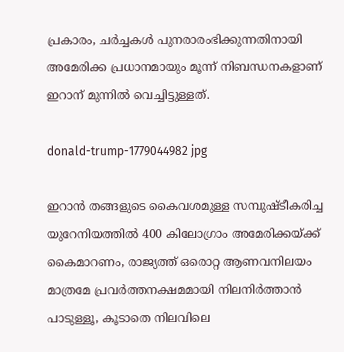പ്രകാരം, ചർച്ചകൾ പുനരാരംഭിക്കുന്നതിനായി അമേരിക്ക പ്രധാനമായും മൂന്ന് നിബന്ധനകളാണ് ഇറാന് മുന്നിൽ വെച്ചിട്ടുള്ളത്.

donald-trump-1779044982 jpg

ഇറാൻ തങ്ങളുടെ കൈവശമുള്ള സമ്പുഷ്ടീകരിച്ച യുറേനിയത്തിൽ 400 കിലോഗ്രാം അമേരിക്കയ്ക്ക് കൈമാറണം, രാജ്യത്ത് ഒരൊറ്റ ആണവനിലയം മാത്രമേ പ്രവർത്തനക്ഷമമായി നിലനിർത്താൻ പാടുള്ളൂ, കൂടാതെ നിലവിലെ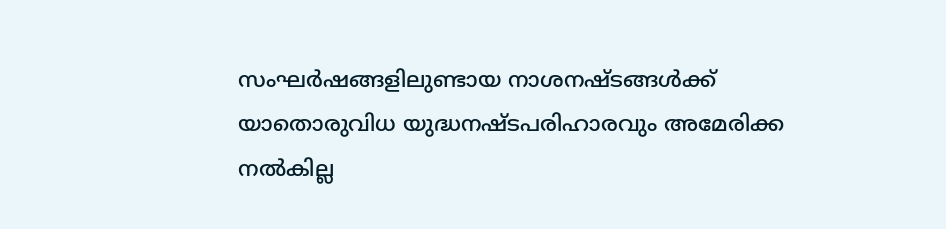സംഘർഷങ്ങളിലുണ്ടായ നാശനഷ്ടങ്ങൾക്ക് യാതൊരുവിധ യുദ്ധനഷ്ടപരിഹാരവും അമേരിക്ക നൽകില്ല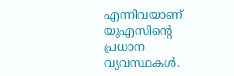എന്നിവയാണ് യുഎസിന്റെ പ്രധാന വ്യവസ്ഥകൾ.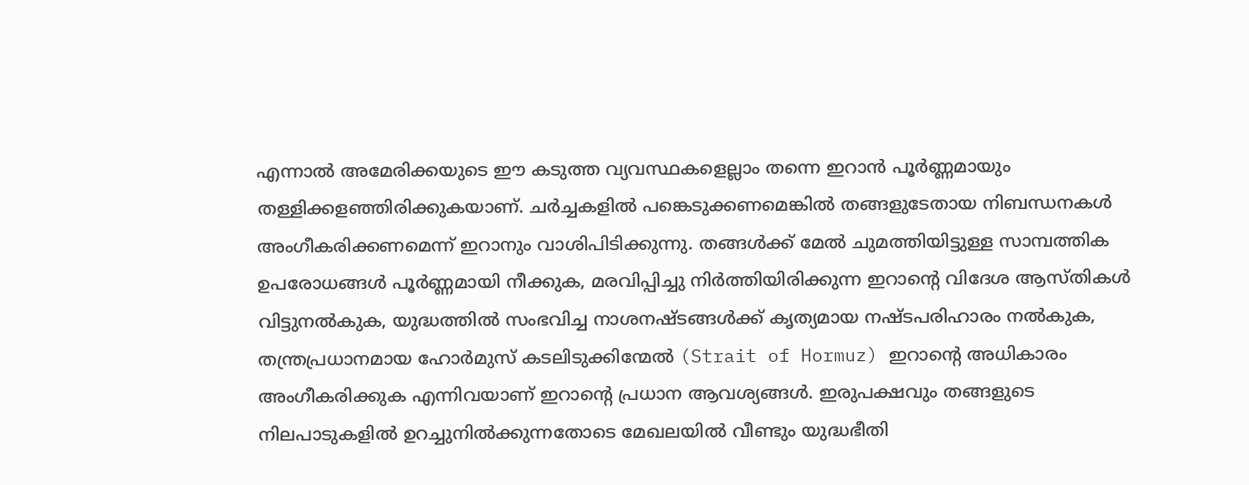എന്നാൽ അമേരിക്കയുടെ ഈ കടുത്ത വ്യവസ്ഥകളെല്ലാം തന്നെ ഇറാൻ പൂർണ്ണമായും തള്ളിക്കളഞ്ഞിരിക്കുകയാണ്. ചർച്ചകളിൽ പങ്കെടുക്കണമെങ്കിൽ തങ്ങളുടേതായ നിബന്ധനകൾ അംഗീകരിക്കണമെന്ന് ഇറാനും വാശിപിടിക്കുന്നു. തങ്ങൾക്ക് മേൽ ചുമത്തിയിട്ടുള്ള സാമ്പത്തിക ഉപരോധങ്ങൾ പൂർണ്ണമായി നീക്കുക, മരവിപ്പിച്ചു നിർത്തിയിരിക്കുന്ന ഇറാന്റെ വിദേശ ആസ്തികൾ വിട്ടുനൽകുക, യുദ്ധത്തിൽ സംഭവിച്ച നാശനഷ്ടങ്ങൾക്ക് കൃത്യമായ നഷ്ടപരിഹാരം നൽകുക, തന്ത്രപ്രധാനമായ ഹോർമുസ് കടലിടുക്കിന്മേൽ (Strait of Hormuz) ഇറാന്റെ അധികാരം അംഗീകരിക്കുക എന്നിവയാണ് ഇറാന്റെ പ്രധാന ആവശ്യങ്ങൾ. ഇരുപക്ഷവും തങ്ങളുടെ നിലപാടുകളിൽ ഉറച്ചുനിൽക്കുന്നതോടെ മേഖലയിൽ വീണ്ടും യുദ്ധഭീതി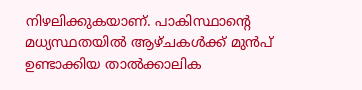നിഴലിക്കുകയാണ്. പാകിസ്ഥാന്റെ മധ്യസ്ഥതയിൽ ആഴ്ചകൾക്ക് മുൻപ് ഉണ്ടാക്കിയ താൽക്കാലിക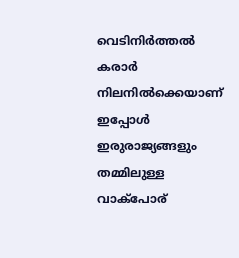വെടിനിർത്തൽ കരാർ നിലനിൽക്കെയാണ് ഇപ്പോൾ ഇരുരാജ്യങ്ങളും തമ്മിലുള്ള വാക്പോര്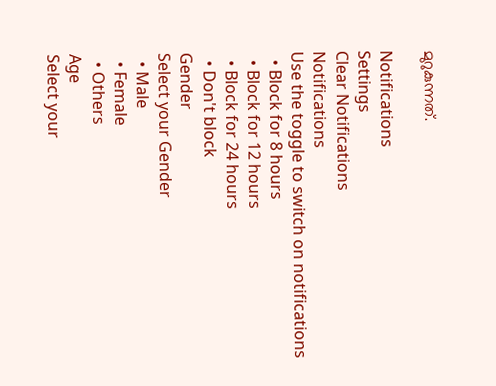മുറുകുന്നത്.

Notifications
Settings
Clear Notifications
Notifications
Use the toggle to switch on notifications
  • Block for 8 hours
  • Block for 12 hours
  • Block for 24 hours
  • Don't block
Gender
Select your Gender
  • Male
  • Female
  • Others
Age
Select your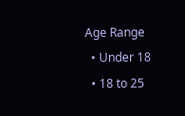Age Range
  • Under 18
  • 18 to 25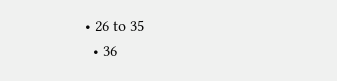• 26 to 35
  • 36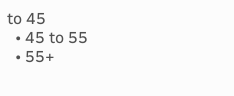to 45
  • 45 to 55
  • 55+